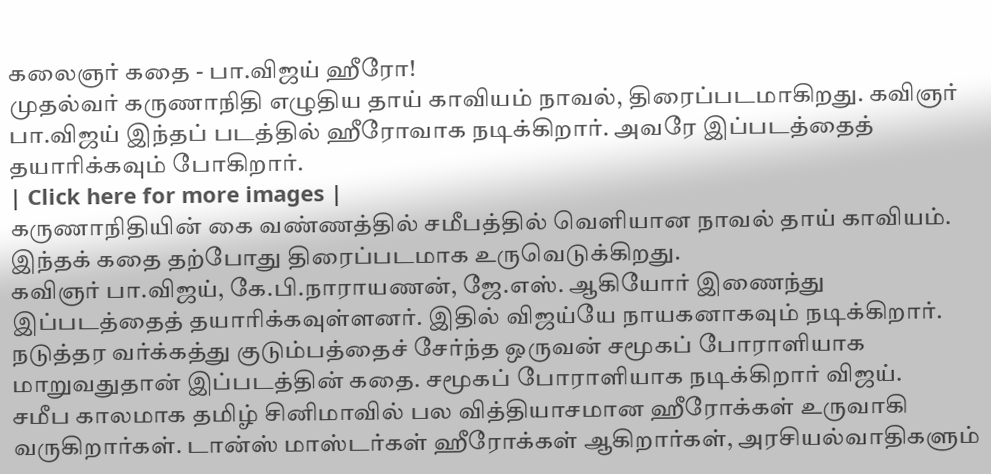கலைஞர் கதை - பா.விஜய் ஹீரோ!
முதல்வர் கருணாநிதி எழுதிய தாய் காவியம் நாவல், திரைப்படமாகிறது. கவிஞர் பா.விஜய் இந்தப் படத்தில் ஹீரோவாக நடிக்கிறார். அவரே இப்படத்தைத் தயாரிக்கவும் போகிறார்.
| Click here for more images |
கருணாநிதியின் கை வண்ணத்தில் சமீபத்தில் வெளியான நாவல் தாய் காவியம். இந்தக் கதை தற்போது திரைப்படமாக உருவெடுக்கிறது.
கவிஞர் பா.விஜய், கே.பி.நாராயணன், ஜே.எஸ். ஆகியோர் இணைந்து இப்படத்தைத் தயாரிக்கவுள்ளனர். இதில் விஜய்யே நாயகனாகவும் நடிக்கிறார்.
நடுத்தர வர்க்கத்து குடும்பத்தைச் சேர்ந்த ஒருவன் சமூகப் போராளியாக மாறுவதுதான் இப்படத்தின் கதை. சமூகப் போராளியாக நடிக்கிறார் விஜய்.
சமீப காலமாக தமிழ் சினிமாவில் பல வித்தியாசமான ஹீரோக்கள் உருவாகி வருகிறார்கள். டான்ஸ் மாஸ்டர்கள் ஹீரோக்கள் ஆகிறார்கள், அரசியல்வாதிகளும்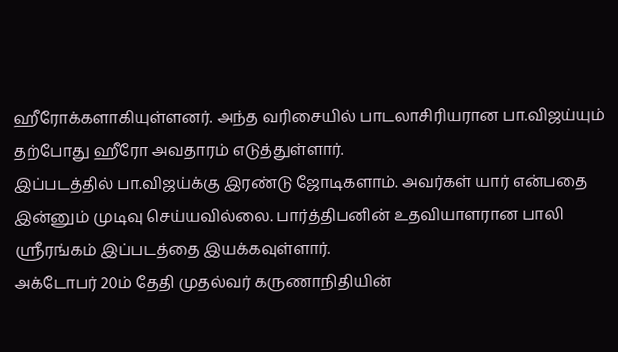ஹீரோக்களாகியுள்ளனர். அந்த வரிசையில் பாடலாசிரியரான பா.விஜய்யும் தற்போது ஹீரோ அவதாரம் எடுத்துள்ளார்.
இப்படத்தில் பா.விஜய்க்கு இரண்டு ஜோடிகளாம். அவர்கள் யார் என்பதை இன்னும் முடிவு செய்யவில்லை. பார்த்திபனின் உதவியாளரான பாலி ஸ்ரீரங்கம் இப்படத்தை இயக்கவுள்ளார்.
அக்டோபர் 20ம் தேதி முதல்வர் கருணாநிதியின்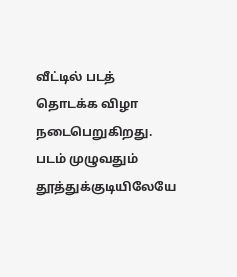வீட்டில் படத் தொடக்க விழா நடைபெறுகிறது. படம் முழுவதும் தூத்துக்குடியிலேயே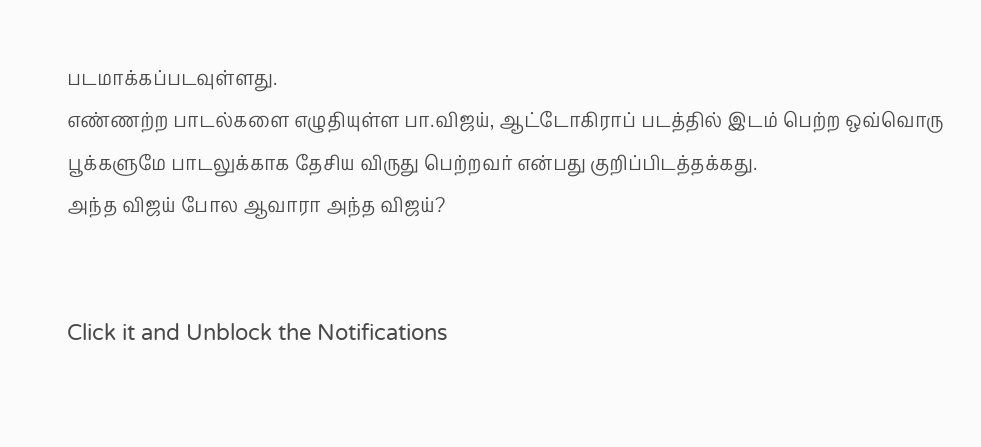படமாக்கப்படவுள்ளது.
எண்ணற்ற பாடல்களை எழுதியுள்ள பா.விஜய், ஆட்டோகிராப் படத்தில் இடம் பெற்ற ஒவ்வொரு பூக்களுமே பாடலுக்காக தேசிய விருது பெற்றவர் என்பது குறிப்பிடத்தக்கது.
அந்த விஜய் போல ஆவாரா அந்த விஜய்?


Click it and Unblock the Notifications